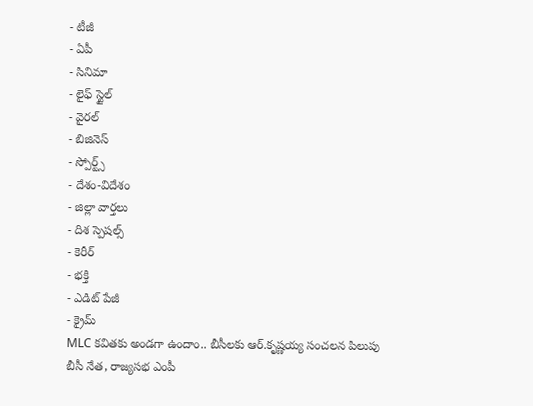- టీజీ
- ఏపీ
- సినిమా
- లైఫ్ స్టైల్
- వైరల్
- బిజినెస్
- స్పోర్ట్స్
- దేశం-విదేశం
- జిల్లా వార్తలు
- దిశ స్పెషల్స్
- కెరీర్
- భక్తి
- ఎడిట్ పేజీ
- క్రైమ్
MLC కవితకు అండగా ఉందాం.. బీసీలకు ఆర్.కృష్ణయ్య సంచలన పిలుపు
బీసీ నేత, రాజ్యసభ ఎంపీ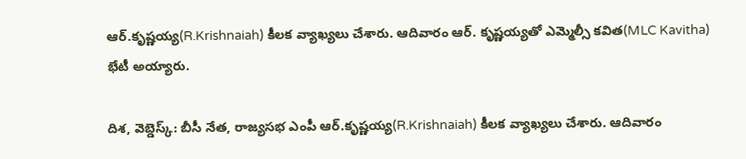ఆర్.కృష్ణయ్య(R.Krishnaiah) కీలక వ్యాఖ్యలు చేశారు. ఆదివారం ఆర్. కృష్ణయ్యతో ఎమ్మెల్సీ కవిత(MLC Kavitha) భేటీ అయ్యారు.

దిశ, వెబ్డెస్క్: బీసీ నేత, రాజ్యసభ ఎంపీ ఆర్.కృష్ణయ్య(R.Krishnaiah) కీలక వ్యాఖ్యలు చేశారు. ఆదివారం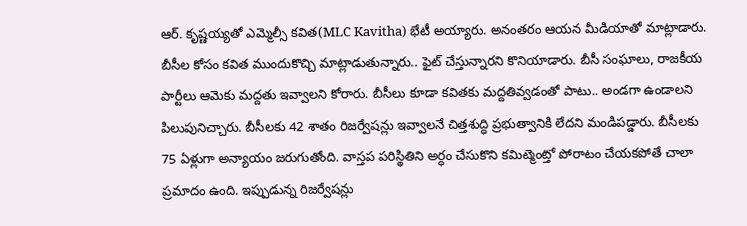ఆర్. కృష్ణయ్యతో ఎమ్మెల్సీ కవిత(MLC Kavitha) భేటీ అయ్యారు. అనంతరం ఆయన మీడియాతో మాట్లాడారు. బీసీల కోసం కవిత ముందుకొచ్చి మాట్లాడుతున్నారు.. ఫైట్ చేస్తున్నారని కొనియాడారు. బీసీ సంఘాలు, రాజకీయ పార్టీలు ఆమెకు మద్దతు ఇవ్వాలని కోరారు. బీసీలు కూడా కవితకు మద్దతివ్వడంతో పాటు.. అండగా ఉండాలని పిలుపునిచ్చారు. బీసీలకు 42 శాతం రిజర్వేషన్లు ఇవ్వాలనే చిత్తశుద్ధి ప్రభుత్వానికి లేదని మండిపడ్డారు. బీసీలకు 75 ఏళ్లుగా అన్యాయం జరుగుతోంది. వాస్తప పరిస్థితిని అర్ధం చేసుకొని కమిట్మెంట్తో పోరాటం చేయకపోతే చాలా ప్రమాదం ఉంది. ఇప్పుడున్న రిజర్వేషన్లు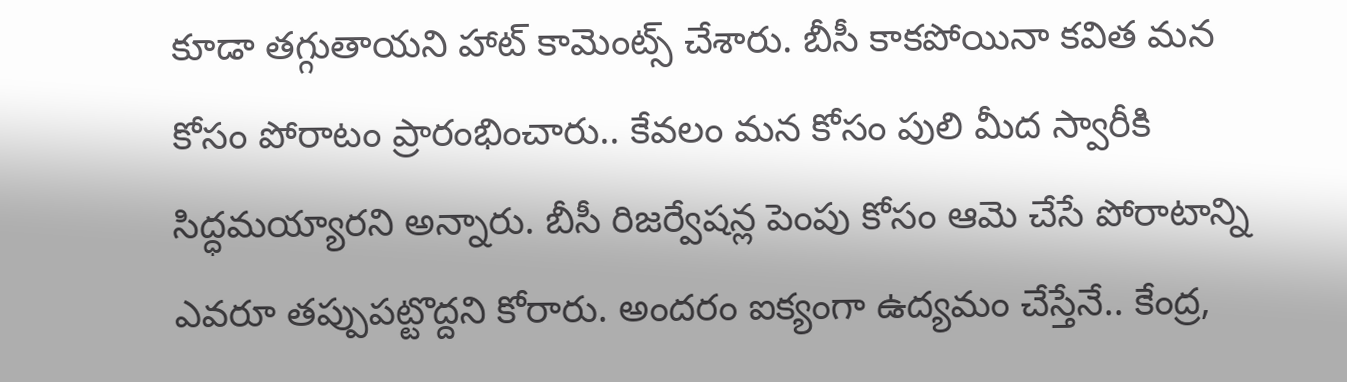కూడా తగ్గుతాయని హాట్ కామెంట్స్ చేశారు. బీసీ కాకపోయినా కవిత మన కోసం పోరాటం ప్రారంభించారు.. కేవలం మన కోసం పులి మీద స్వారీకి సిద్ధమయ్యారని అన్నారు. బీసీ రిజర్వేషన్ల పెంపు కోసం ఆమె చేసే పోరాటాన్ని ఎవరూ తప్పుపట్టొద్దని కోరారు. అందరం ఐక్యంగా ఉద్యమం చేస్తేనే.. కేంద్ర,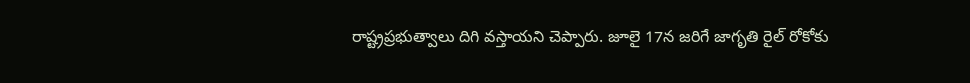రాష్ట్రప్రభుత్వాలు దిగి వస్తాయని చెప్పారు. జూలై 17న జరిగే జాగృతి రైల్ రోకోకు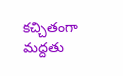కచ్చితంగా మద్దతు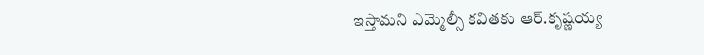ఇస్తామని ఎమ్మెల్సీ కవితకు ఆర్.కృష్ణయ్య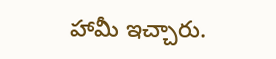హామీ ఇచ్చారు.